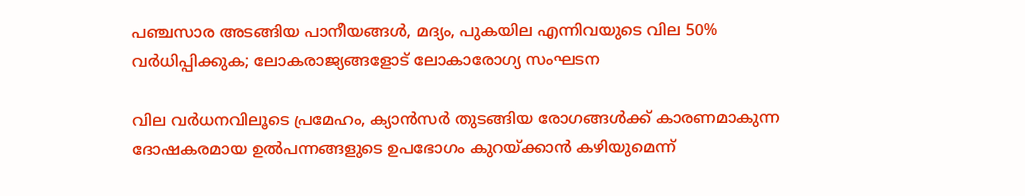പഞ്ചസാര അടങ്ങിയ പാനീയങ്ങൾ, മദ്യം, പുകയില എന്നിവയുടെ വില 50% വർധിപ്പിക്കുക; ലോകരാജ്യങ്ങളോട് ലോകാരോഗ്യ സംഘടന

വില വര്‍ധനവിലൂടെ പ്രമേഹം, ക്യാന്‍സര്‍ തുടങ്ങിയ രോഗങ്ങൾക്ക് കാരണമാകുന്ന ദോഷകരമായ ഉൽപന്നങ്ങളുടെ ഉപഭോഗം കുറയ്ക്കാൻ കഴിയുമെന്ന്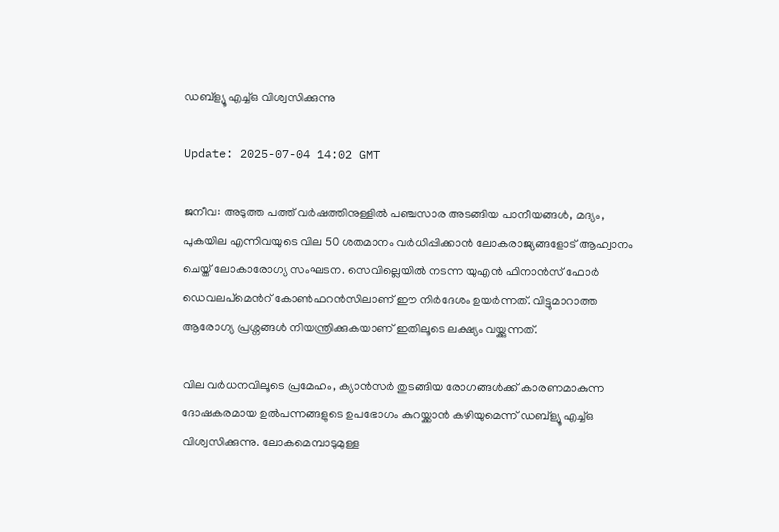ഡബ്ള്യൂ എച്ച്ഒ വിശ്വസിക്കുന്നു

Update: 2025-07-04 14:02 GMT

ജനീവ: അടുത്ത പത്ത് വർഷത്തിനുള്ളിൽ പഞ്ചസാര അടങ്ങിയ പാനീയങ്ങൾ, മദ്യം, പുകയില എന്നിവയുടെ വില 50 ശതമാനം വർധിപ്പിക്കാൻ ലോകരാജ്യങ്ങളോട് ആഹ്വാനം ചെയ്ത് ലോകാരോഗ്യ സംഘടന. സെവില്ലെയിൽ നടന്ന യുഎൻ ഫിനാൻസ് ഫോർ ഡെവലപ്‌മെന്‍റ് കോൺഫറൻസിലാണ് ഈ നിര്‍ദേശം ഉയര്‍ന്നത്. വിട്ടുമാറാത്ത ആരോഗ്യ പ്രശ്നങ്ങൾ നിയന്ത്രിക്കുകയാണ് ഇതിലൂടെ ലക്ഷ്യം വയ്ക്കുന്നത്.

വില വര്‍ധനവിലൂടെ പ്രമേഹം, ക്യാന്‍സര്‍ തുടങ്ങിയ രോഗങ്ങൾക്ക് കാരണമാകുന്ന ദോഷകരമായ ഉൽപന്നങ്ങളുടെ ഉപഭോഗം കുറയ്ക്കാൻ കഴിയുമെന്ന് ഡബ്ള്യൂ എച്ച്ഒ വിശ്വസിക്കുന്നു. ലോകമെമ്പാടുമുള്ള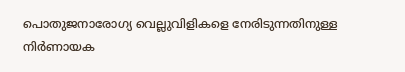പൊതുജനാരോഗ്യ വെല്ലുവിളികളെ നേരിടുന്നതിനുള്ള നിർണായക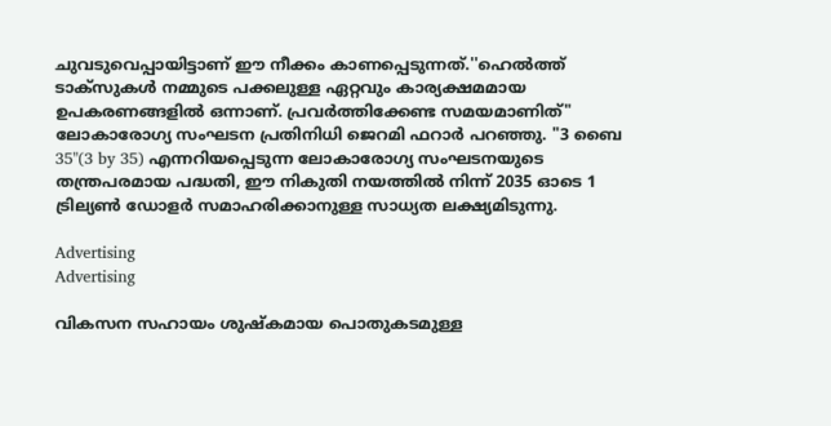ചുവടുവെപ്പായിട്ടാണ് ഈ നീക്കം കാണപ്പെടുന്നത്.''ഹെൽത്ത് ടാക്സുകൾ നമ്മുടെ പക്കലുള്ള ഏറ്റവും കാര്യക്ഷമമായ ഉപകരണങ്ങളിൽ ഒന്നാണ്. പ്രവർത്തിക്കേണ്ട സമയമാണിത്" ലോകാരോഗ്യ സംഘടന പ്രതിനിധി ജെറമി ഫറാർ പറഞ്ഞു. "3 ബൈ 35"(3 by 35) എന്നറിയപ്പെടുന്ന ലോകാരോഗ്യ സംഘടനയുടെ തന്ത്രപരമായ പദ്ധതി, ഈ നികുതി നയത്തിൽ നിന്ന് 2035 ഓടെ 1 ട്രില്യൺ ഡോളർ സമാഹരിക്കാനുള്ള സാധ്യത ലക്ഷ്യമിടുന്നു.

Advertising
Advertising

വികസന സഹായം ശുഷ്കമായ പൊതുകടമുള്ള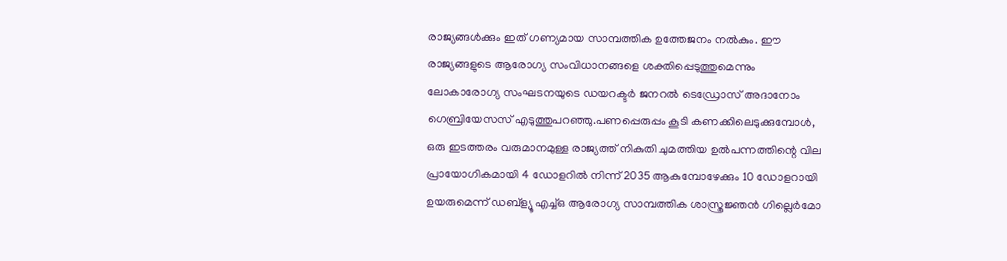രാജ്യങ്ങൾക്കും ഇത് ഗണ്യമായ സാമ്പത്തിക ഉത്തേജനം നൽകും. ഈ രാജ്യങ്ങളുടെ ആരോഗ്യ സംവിധാനങ്ങളെ ശക്തിപ്പെടുത്തുമെന്നും ലോകാരോഗ്യ സംഘടനയുടെ ഡയറക്ടർ ജനറൽ ടെഡ്രോസ് അദാനോം ഗെബ്രിയേസസ് എടുത്തുപറഞ്ഞു.പണപ്പെരുപ്പം കൂടി കണക്കിലെടുക്കുമ്പോൾ, ഒരു ഇടത്തരം വരുമാനമുള്ള രാജ്യത്ത് നികുതി ചുമത്തിയ ഉൽപന്നത്തിന്റെ വില പ്രായോഗികമായി 4 ഡോളറിൽ നിന്ന് 2035 ആകുമ്പോഴേക്കും 10 ഡോളറായി ഉയരുമെന്ന് ഡബ്ള്യൂ എച്ച്ഒ ആരോഗ്യ സാമ്പത്തിക ശാസ്ത്രജ്ഞൻ ഗില്ലെർമോ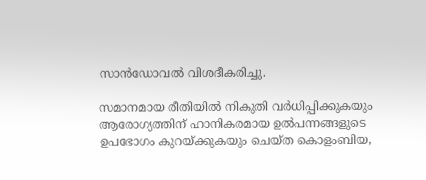സാൻഡോവൽ വിശദീകരിച്ചു.

സമാനമായ രീതിയിൽ നികുതി വര്‍ധിപ്പിക്കുകയും ആരോഗ്യത്തിന് ഹാനികരമായ ഉൽപന്നങ്ങളുടെ ഉപഭോഗം കുറയ്ക്കുകയും ചെയ്ത കൊളംബിയ,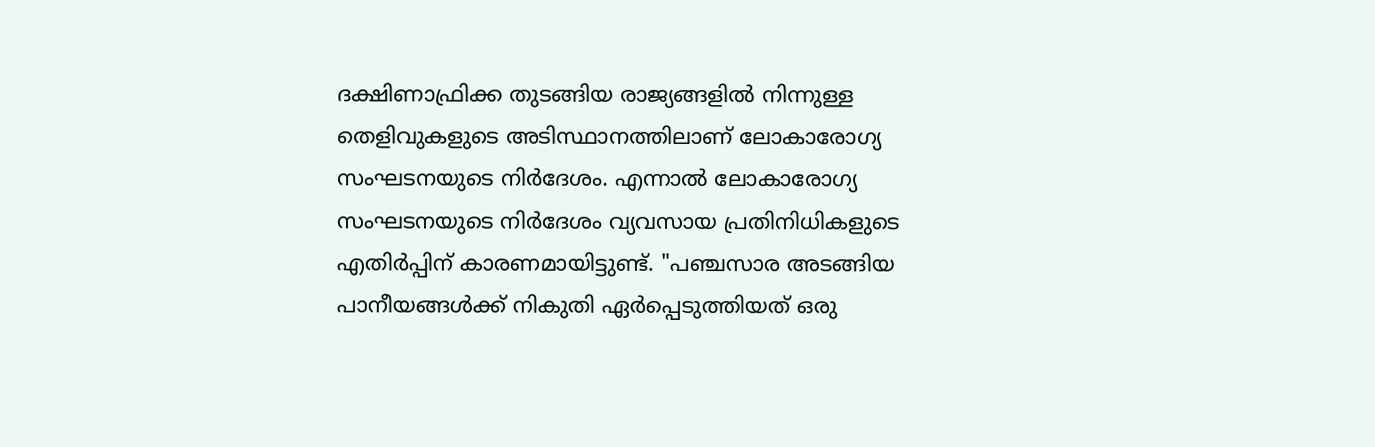ദക്ഷിണാഫ്രിക്ക തുടങ്ങിയ രാജ്യങ്ങളിൽ നിന്നുള്ള തെളിവുകളുടെ അടിസ്ഥാനത്തിലാണ് ലോകാരോഗ്യ സംഘടനയുടെ നിർദേശം. എന്നാൽ ലോകാരോഗ്യ സംഘടനയുടെ നിര്‍ദേശം വ്യവസായ പ്രതിനിധികളുടെ എതിര്‍പ്പിന് കാരണമായിട്ടുണ്ട്. "പഞ്ചസാര അടങ്ങിയ പാനീയങ്ങൾക്ക് നികുതി ഏർപ്പെടുത്തിയത് ഒരു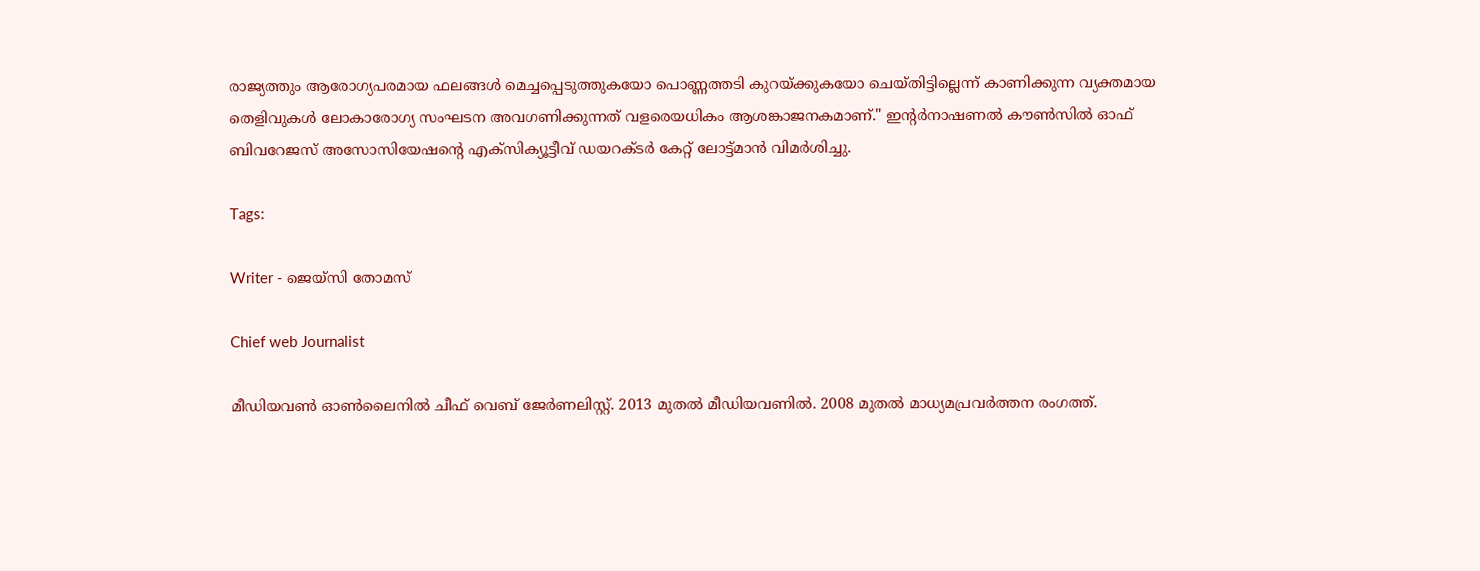രാജ്യത്തും ആരോഗ്യപരമായ ഫലങ്ങൾ മെച്ചപ്പെടുത്തുകയോ പൊണ്ണത്തടി കുറയ്ക്കുകയോ ചെയ്തിട്ടില്ലെന്ന് കാണിക്കുന്ന വ്യക്തമായ തെളിവുകൾ ലോകാരോഗ്യ സംഘടന അവഗണിക്കുന്നത് വളരെയധികം ആശങ്കാജനകമാണ്." ഇന്‍റർനാഷണൽ കൗൺസിൽ ഓഫ് ബിവറേജസ് അസോസിയേഷന്‍റെ എക്സിക്യൂട്ടീവ് ഡയറക്ടർ കേറ്റ് ലോട്ട്മാൻ വിമര്‍ശിച്ചു.

Tags:

Writer - ജെയ്സി തോമസ്

Chief web Journalist

മീഡിയവൺ ഓൺലൈനിൽ ചീഫ് വെബ് ജേർണലിസ്റ്റ്. 2013 മുതൽ മീഡിയവണിൽ. 2008 മുതൽ മാധ്യമപ്രവർത്തന രംഗത്ത്.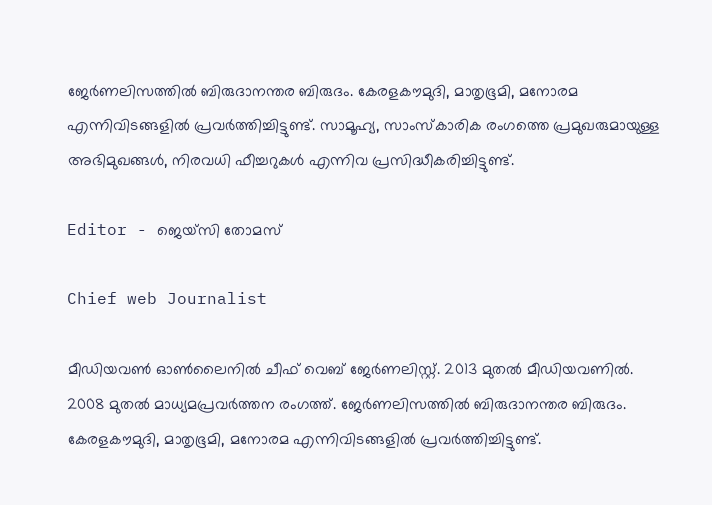ജേർണലിസത്തിൽ ബിരുദാനന്തര ബിരുദം. കേരളകൗമുദി, മാതൃഭൂമി, മനോരമ എന്നിവിടങ്ങളിൽ പ്രവർത്തിച്ചിട്ടുണ്ട്. സാമൂഹ്യ, സാംസ്‌കാരിക രംഗത്തെ പ്രമുഖരുമായുള്ള അഭിമുഖങ്ങൾ, നിരവധി ഫീച്ചറുകൾ എന്നിവ പ്രസിദ്ധീകരിച്ചിട്ടുണ്ട്.

Editor - ജെയ്സി തോമസ്

Chief web Journalist

മീഡിയവൺ ഓൺലൈനിൽ ചീഫ് വെബ് ജേർണലിസ്റ്റ്. 2013 മുതൽ മീഡിയവണിൽ. 2008 മുതൽ മാധ്യമപ്രവർത്തന രംഗത്ത്. ജേർണലിസത്തിൽ ബിരുദാനന്തര ബിരുദം. കേരളകൗമുദി, മാതൃഭൂമി, മനോരമ എന്നിവിടങ്ങളിൽ പ്രവർത്തിച്ചിട്ടുണ്ട്.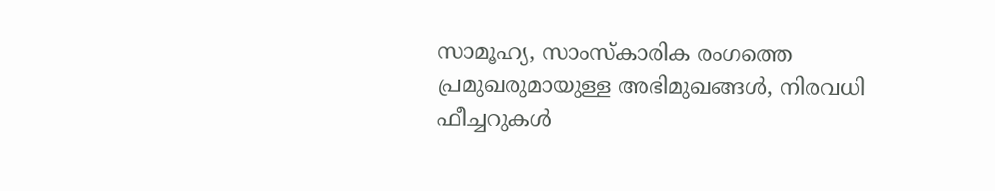സാമൂഹ്യ, സാംസ്‌കാരിക രംഗത്തെ പ്രമുഖരുമായുള്ള അഭിമുഖങ്ങൾ, നിരവധി ഫീച്ചറുകൾ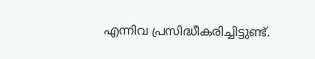എന്നിവ പ്രസിദ്ധീകരിച്ചിട്ടുണ്ട്.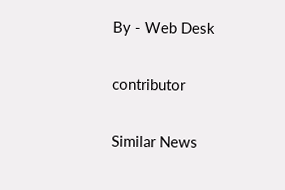By - Web Desk

contributor

Similar News